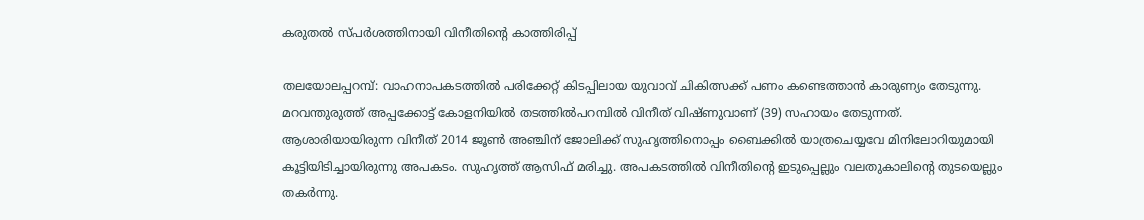കരുതൽ സ്പർശത്തിനായി വിനീതിന്‍റെ കാത്തിരിപ്പ്

തലയോലപ്പറമ്പ്: വാഹനാപകടത്തില്‍ പരിക്കേറ്റ് കിടപ്പിലായ യുവാവ് ചികിത്സക്ക് പണം കണ്ടെത്താന്‍ കാരുണ്യം തേടുന്നു. മറവന്തുരുത്ത് അപ്പക്കോട്ട് കോളനിയില്‍ തടത്തില്‍പറമ്പില്‍ വിനീത് വിഷ്ണുവാണ് (39) സഹായം തേടുന്നത്. ആശാരിയായിരുന്ന വിനീത് 2014 ജൂൺ അഞ്ചിന് ജോലിക്ക് സുഹൃത്തിനൊപ്പം ബൈക്കില്‍ യാത്രചെയ്യവേ മിനിലോറിയുമായി കൂട്ടിയിടിച്ചായിരുന്നു അപകടം. സുഹൃത്ത് ആസിഫ് മരിച്ചു. അപകടത്തില്‍ വിനീതിന്‍റെ ഇടുപ്പെല്ലും വലതുകാലിന്‍റെ തുടയെല്ലും തകര്‍ന്നു.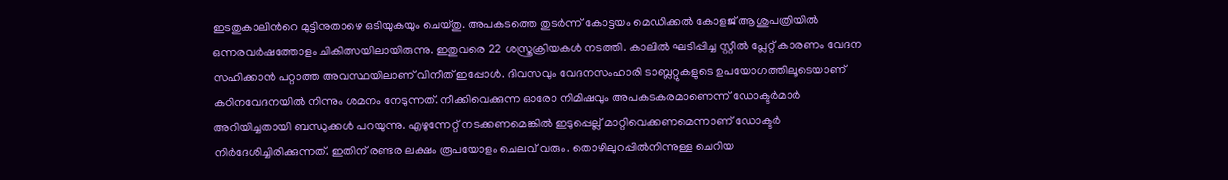ഇടതുകാലിന്‍റെ മുട്ടിനുതാഴെ ഒടിയുകയും ചെയ്തു. അപകടത്തെ തുടര്‍ന്ന് കോട്ടയം മെഡിക്കല്‍ കോളജ് ആശുപത്രിയില്‍ ഒന്നരവര്‍ഷത്തോളം ചികിത്സയിലായിരുന്നു. ഇതുവരെ 22 ശസ്ത്രക്രിയകൾ നടത്തി. കാലില്‍ ഘടിപ്പിച്ച സ്റ്റീല്‍ പ്ലേറ്റ് കാരണം വേദന സഹിക്കാന്‍ പറ്റാത്ത അവസ്ഥയിലാണ് വിനീത് ഇപ്പോള്‍. ദിവസവും വേദനസംഹാരി ടാബ്ലറ്റുകളുടെ ഉപയോഗത്തിലൂടെയാണ് കഠിനവേദനയിൽ നിന്നും ശമനം നേടുന്നത്. നീക്കിവെക്കുന്ന ഓരോ നിമിഷവും അപകടകരമാണെന്ന് ഡോക്ടർമാർ അറിയിച്ചതായി ബന്ധുക്കൾ പറയുന്നു. എഴുന്നേറ്റ് നടക്കണമെങ്കില്‍ ഇടുപ്പെല്ല് മാറ്റിവെക്കണമെന്നാണ് ഡോക്ടര്‍ നിര്‍ദേശിച്ചിരിക്കുന്നത്. ഇതിന് രണ്ടര ലക്ഷം രൂപയോളം ചെലവ് വരും. തൊഴിലുറപ്പില്‍നിന്നുള്ള ചെറിയ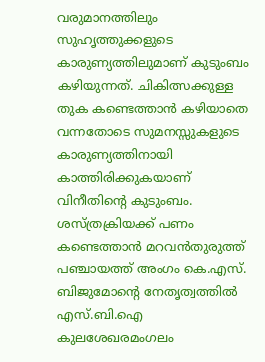വരുമാനത്തിലും സുഹൃത്തുക്കളുടെ കാരുണ്യത്തിലുമാണ് കുടുംബം കഴിയുന്നത്. ചികിത്സക്കുള്ള തുക കണ്ടെത്താന്‍ കഴിയാതെ വന്നതോടെ സുമനസ്സുകളുടെ കാരുണ്യത്തിനായി കാത്തിരിക്കുകയാണ് വിനീതിന്‍റെ കുടുംബം. ശസ്ത്രക്രിയക്ക് പണം കണ്ടെത്താന്‍ മറവന്‍തുരുത്ത് പഞ്ചായത്ത് അംഗം കെ.എസ്. ബിജുമോന്‍റെ നേതൃത്വത്തില്‍ എസ്.ബി.ഐ കുലശേഖരമംഗലം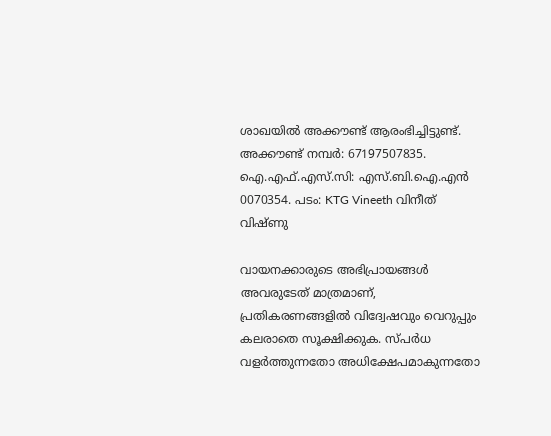ശാഖയില്‍ അക്കൗണ്ട് ആരംഭിച്ചിട്ടുണ്ട്. അക്കൗണ്ട് നമ്പര്‍: 67197507835. ഐ.എഫ്.എസ്.സി: എസ്.ബി.ഐ.എന്‍ 0070354. പടം: KTG Vineeth വിനീത് വിഷ്ണു

വായനക്കാരുടെ അഭിപ്രായങ്ങള്‍ അവരുടേത് മാത്രമാണ്, പ്രതികരണങ്ങളിൽ വിദ്വേഷവും വെറുപ്പും കലരാതെ സൂക്ഷിക്കുക. സ്പർധ വളർത്തുന്നതോ അധിക്ഷേപമാകുന്നതോ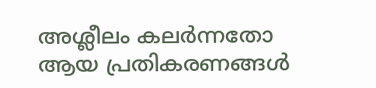അശ്ലീലം കലർന്നതോ ആയ പ്രതികരണങ്ങൾ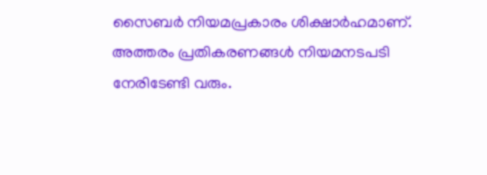സൈബർ നിയമപ്രകാരം ശിക്ഷാർഹമാണ്. അത്തരം പ്രതികരണങ്ങൾ നിയമനടപടി നേരിടേണ്ടി വരും.